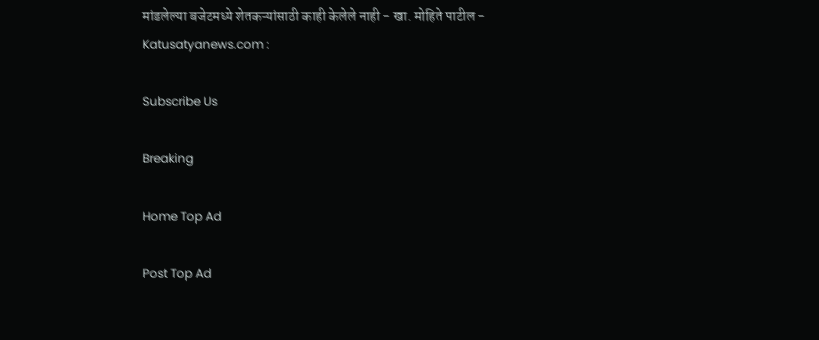मांडलेल्या बजेटमध्ये शेतकऱ्यांसाठी काही केलेले नाही - खा. मोहिते पाटील - Katusatyanews.com :

Subscribe Us

Breaking

Home Top Ad

Post Top Ad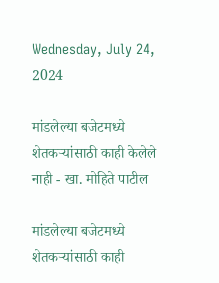Wednesday, July 24, 2024

मांडलेल्या बजेटमध्ये शेतकऱ्यांसाठी काही केलेले नाही - खा. मोहिते पाटील

मांडलेल्या बजेटमध्ये शेतकऱ्यांसाठी काही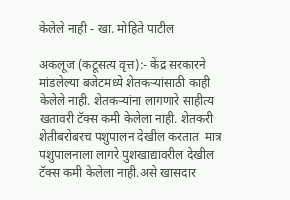केलेले नाही - खा. मोहिते पाटील

अकलूज (कटूसत्य वृत्त):- केंद्र सरकारने मांडलेल्या बजेटमध्ये शेतकर्‍यांसाठी काही केलेले नाही. शेतकऱ्यांना लागणारे साहीत्य खतावरी टॅक्स कमी केलेला नाही. शेतकरी शेतीबरोबरच पशुपालन देखील करतात  मात्र पशुपालनाला लागरे पुशखाद्यावरील देखील टॅक्स कमी केलेला नाही.असे खासदार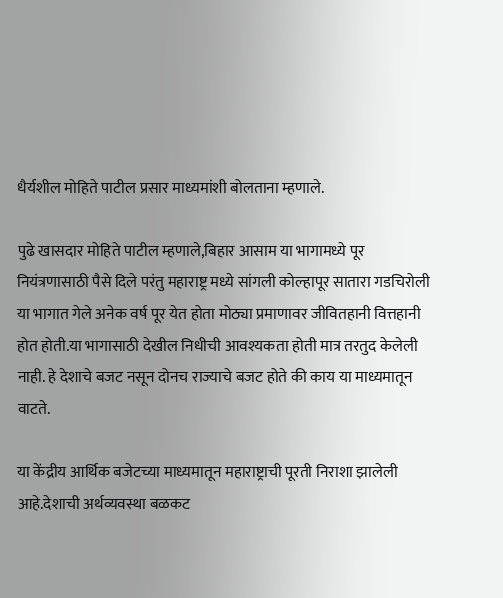धैर्यशील मोहिते पाटील प्रसार माध्यमांशी बोलताना म्हणाले.

पुढे खासदार मोहिते पाटील म्हणाले,बिहार आसाम या भागामध्ये पूर नियंत्रणासाठी पैसे दिले परंतु महाराष्ट्र मध्ये सांगली कोल्हापूर सातारा गडचिरोली या भागात गेले अनेक वर्ष पूर येत होता मोठ्या प्रमाणावर जीवितहानी वित्तहानी होत होती.या भागासाठी देखील निधीची आवश्‍यकता होती मात्र तरतुद केलेली नाही. हे देशाचे बजट नसून दोनच राज्याचे बजट होते की काय या माध्यमातून वाटते.

या केंद्रीय आर्थिक बजेटच्या माध्यमातून महाराष्ट्राची पूरती निराशा झालेली आहे.देशाची अर्थव्यवस्था बळकट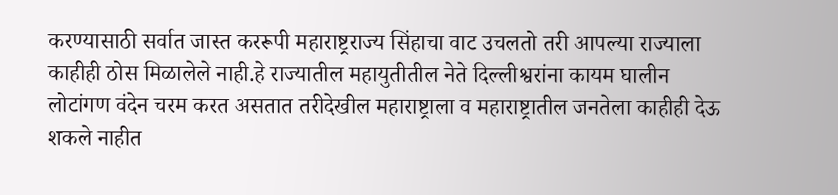करण्यासाठी सर्वात जास्त कररूपी महाराष्ट्रराज्य सिंहाचा वाट उचलतो तरी आपल्या राज्याला काहीही ठोस मिळालेले नाही.हे राज्यातील महायुतीतील नेते दिल्लीश्वरांना कायम घालीन लोटांगण वंदेन चरम करत असतात तरीदेखील महाराष्ट्राला व महाराष्ट्रातील जनतेला काहीही देऊ शकले नाहीत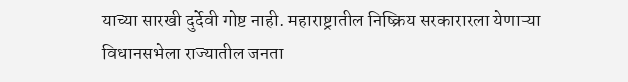याच्या सारखी दुर्देवी गोष्ट नाही. महाराष्ट्रातील निष्क्रिय सरकारारला येणाऱ्या विधानसभेला राज्यातील जनता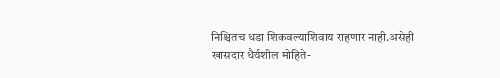निश्चितच धडा शिकवल्याशिवाय राहणार नाही.असेही खासदार धैर्यशील मोहिते-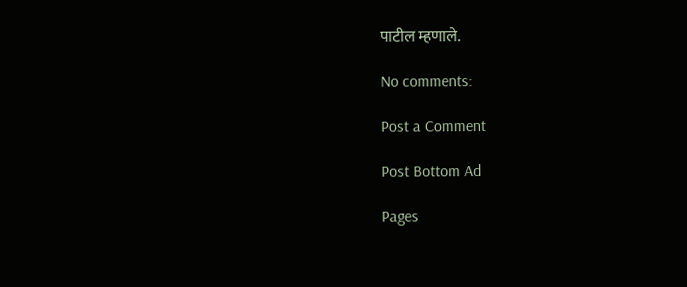पाटील म्हणाले.

No comments:

Post a Comment

Post Bottom Ad

Pages